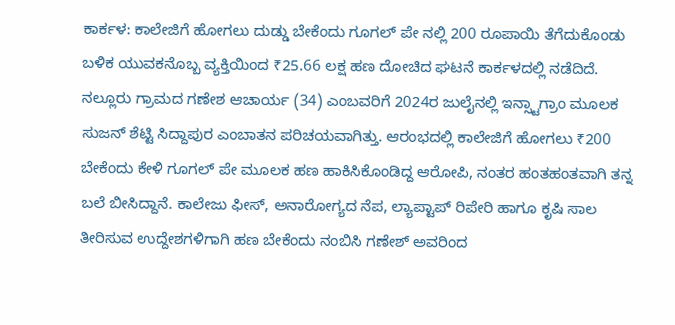ಕಾರ್ಕಳ: ಕಾಲೇಜಿಗೆ ಹೋಗಲು ದುಡ್ಡು ಬೇಕೆಂದು ಗೂಗಲ್ ಪೇ ನಲ್ಲಿ 200 ರೂಪಾಯಿ ತೆಗೆದುಕೊಂಡು ಬಳಿಕ ಯುವಕನೊಬ್ಬ ವ್ಯಕ್ತಿಯಿಂದ ₹25.66 ಲಕ್ಷ ಹಣ ದೋಚಿದ ಘಟನೆ ಕಾರ್ಕಳದಲ್ಲಿ ನಡೆದಿದೆ. ನಲ್ಲೂರು ಗ್ರಾಮದ ಗಣೇಶ ಆಚಾರ್ಯ (34) ಎಂಬವರಿಗೆ 2024ರ ಜುಲೈನಲ್ಲಿ ಇನ್ಸ್ಟಾಗ್ರಾಂ ಮೂಲಕ ಸುಜನ್ ಶೆಟ್ಟಿ ಸಿದ್ದಾಪುರ ಎಂಬಾತನ ಪರಿಚಯವಾಗಿತ್ತು. ಆರಂಭದಲ್ಲಿ ಕಾಲೇಜಿಗೆ ಹೋಗಲು ₹200 ಬೇಕೆಂದು ಕೇಳಿ ಗೂಗಲ್ ಪೇ ಮೂಲಕ ಹಣ ಹಾಕಿಸಿಕೊಂಡಿದ್ದ ಆರೋಪಿ, ನಂತರ ಹಂತಹಂತವಾಗಿ ತನ್ನ ಬಲೆ ಬೀಸಿದ್ದಾನೆ. ಕಾಲೇಜು ಫೀಸ್, ಅನಾರೋಗ್ಯದ ನೆಪ, ಲ್ಯಾಪ್ಟಾಪ್ ರಿಪೇರಿ ಹಾಗೂ ಕೃಷಿ ಸಾಲ ತೀರಿಸುವ ಉದ್ದೇಶಗಳಿಗಾಗಿ ಹಣ ಬೇಕೆಂದು ನಂಬಿಸಿ ಗಣೇಶ್ ಅವರಿಂದ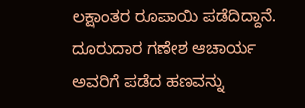ಲಕ್ಷಾಂತರ ರೂಪಾಯಿ ಪಡೆದಿದ್ದಾನೆ.
ದೂರುದಾರ ಗಣೇಶ ಆಚಾರ್ಯ ಅವರಿಗೆ ಪಡೆದ ಹಣವನ್ನು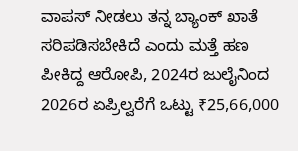ವಾಪಸ್ ನೀಡಲು ತನ್ನ ಬ್ಯಾಂಕ್ ಖಾತೆ ಸರಿಪಡಿಸಬೇಕಿದೆ ಎಂದು ಮತ್ತೆ ಹಣ ಪೀಕಿದ್ದ ಆರೋಪಿ, 2024ರ ಜುಲೈನಿಂದ 2026ರ ಏಪ್ರಿಲ್ವರೆಗೆ ಒಟ್ಟು ₹25,66,000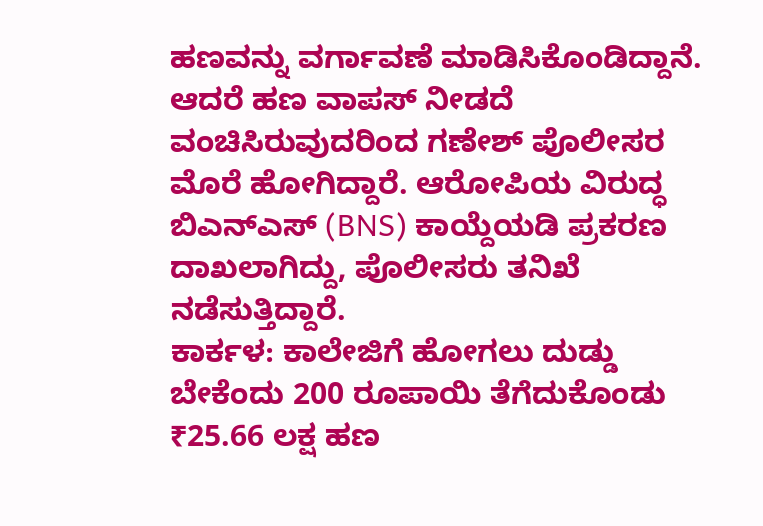ಹಣವನ್ನು ವರ್ಗಾವಣೆ ಮಾಡಿಸಿಕೊಂಡಿದ್ದಾನೆ. ಆದರೆ ಹಣ ವಾಪಸ್ ನೀಡದೆ ವಂಚಿಸಿರುವುದರಿಂದ ಗಣೇಶ್ ಪೊಲೀಸರ ಮೊರೆ ಹೋಗಿದ್ದಾರೆ. ಆರೋಪಿಯ ವಿರುದ್ಧ ಬಿಎನ್ಎಸ್ (BNS) ಕಾಯ್ದೆಯಡಿ ಪ್ರಕರಣ ದಾಖಲಾಗಿದ್ದು, ಪೊಲೀಸರು ತನಿಖೆ ನಡೆಸುತ್ತಿದ್ದಾರೆ.
ಕಾರ್ಕಳ: ಕಾಲೇಜಿಗೆ ಹೋಗಲು ದುಡ್ಡು ಬೇಕೆಂದು 200 ರೂಪಾಯಿ ತೆಗೆದುಕೊಂಡು ₹25.66 ಲಕ್ಷ ಹಣ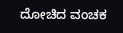ದೋಚಿದ ವಂಚಕ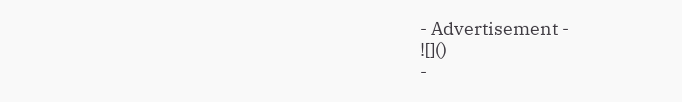- Advertisement -
![]()
-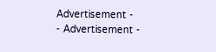Advertisement -
- Advertisement -